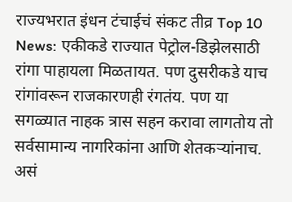राज्यभरात इंधन टंचाईचं संकट तीव्र Top 10 News: एकीकडे राज्यात पेट्रोल-डिझेलसाठी रांगा पाहायला मिळतायत. पण दुसरीकडे याच रांगांवरून राजकारणही रंगतंय. पण या सगळ्यात नाहक त्रास सहन करावा लागतोय तो सर्वसामान्य नागरिकांना आणि शेतकऱ्यांनाच. असं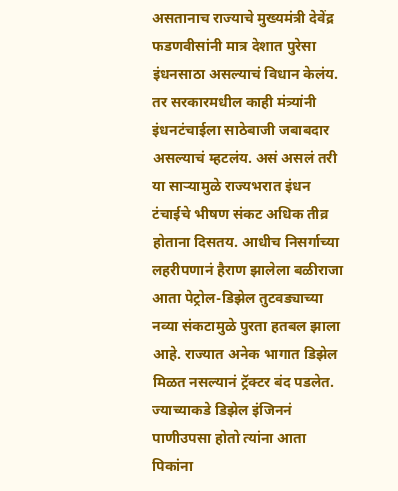असतानाच राज्याचे मुख्यमंत्री देवेंद्र फडणवीसांनी मात्र देशात पुरेसा इंधनसाठा असल्याचं विधान केलंय. तर सरकारमधील काही मंत्र्यांनी इंधनटंचाईला साठेबाजी जबाबदार असल्याचं म्हटलंय. असं असलं तरी या साऱ्यामुळे राज्यभरात इंधन टंचाईचे भीषण संकट अधिक तीव्र होताना दिसतय. आधीच निसर्गाच्या लहरीपणानं हैराण झालेला बळीराजा आता पेट्रोल-डिझेल तुटवड्याच्या नव्या संकटामुळे पुरता हतबल झाला आहे. राज्यात अनेक भागात डिझेल मिळत नसल्यानं ट्रॅक्टर बंद पडलेत. ज्याच्याकडे डिझेल इंजिननं पाणीउपसा होतो त्यांना आता पिकांना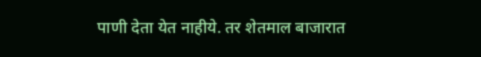पाणी देता येत नाहीये. तर शेतमाल बाजारात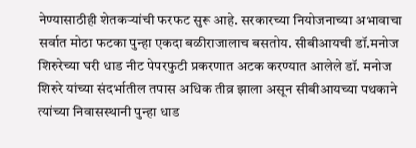नेण्यासाठीही शेतकऱ्यांची फरफट सुरू आहे. सरकारच्या नियोजनाच्या अभावाचा सर्वात मोठा फटका पुन्हा एकदा बळीराजालाच बसतोय. सीबीआयची डॉ.मनोज शिरुरेच्या घरी धाड नीट पेपरफुटी प्रकरणात अटक करण्यात आलेले डॉ. मनोज शिरुरे यांच्या संदर्भातील तपास अधिक तीव्र झाला असून सीबीआयच्या पथकाने त्यांच्या निवासस्थानी पुन्हा धाड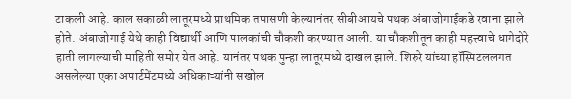टाकली आहे. काल सकाळी लातूरमध्ये प्राथमिक तपासणी केल्यानंतर सीबीआयचे पथक अंबाजोगाईकडे रवाना झाले होते. अंबाजोगाई येथे काही विद्यार्थी आणि पालकांची चौकशी करण्यात आली. या चौकशीतून काही महत्त्वाचे धागेदोरे हाती लागल्याची माहिती समोर येत आहे. यानंतर पथक पुन्हा लातूरमध्ये दाखल झाले. शिरुरे यांच्या हॉस्पिटललगत असलेल्या एका अपार्टमेंटमध्ये अधिकाऱ्यांनी सखोल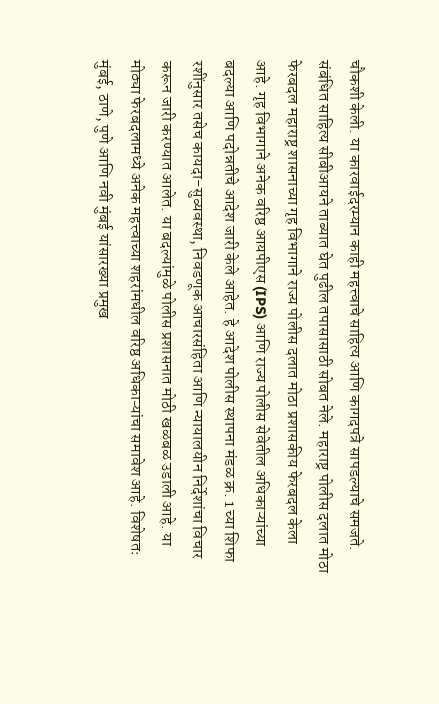चौकशी केली. या कारवाईदरम्यान काही महत्त्वाचे साहित्य आणि कागदपत्रे सापडल्याचे समजते. संबंधित साहित्य सीबीआयने ताब्यात घेत पुढील तपासासाठी सोबत नेले. महाराष्ट्र पोलीस दलात मोठा फेरबदल महाराष्ट्र शासनाच्या गृह विभागाने राज्य पोलीस दलात मोठा प्रशासकीय फेरबदल केला आहे. गृह विभागाने अनेक वरिष्ठ आयपीएस (IPS) आणि राज्य पोलीस सेवेतील अधिकाऱ्यांच्या बदल्या आणि पदोन्नतीचे आदेश जारी केले आहेत. हे आदेश पोलीस स्थापना मंडळ क्र. 1 च्या शिफा रशींनुसार तसेच कायदा-सुव्यवस्था, निवडणूक आचारसंहिता आणि न्यायालयीन निर्देशांचा विचार करून जारी करण्यात आलेत. या बदल्यांमुळे पोलीस प्रशासनात मोठी खळबळ उडाली आहे. या मोठ्या फेरबदलामध्ये अनेक महत्त्वाच्या शहरांमधील वरिष्ठ अधिकाऱ्यांचा समावेश आहे. विशेषतः मुंबई, ठाणे, पुणे आणि नवी मुंबई यांसारख्या प्रमुख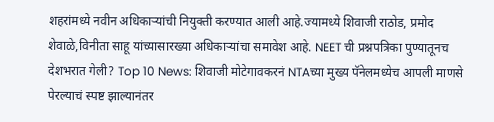शहरांमध्ये नवीन अधिकाऱ्यांची नियुक्ती करण्यात आली आहे.ज्यामध्ये शिवाजी राठोड, प्रमोद शेवाळे,विनीता साहू यांच्यासारख्या अधिकाऱ्यांचा समावेश आहे. NEET ची प्रश्नपत्रिका पुण्यातूनच देशभरात गेली? Top 10 News: शिवाजी मोटेगावकरनं NTAच्या मुख्य पॅनेलमध्येच आपली माणसे पेरल्याचं स्पष्ट झाल्यानंतर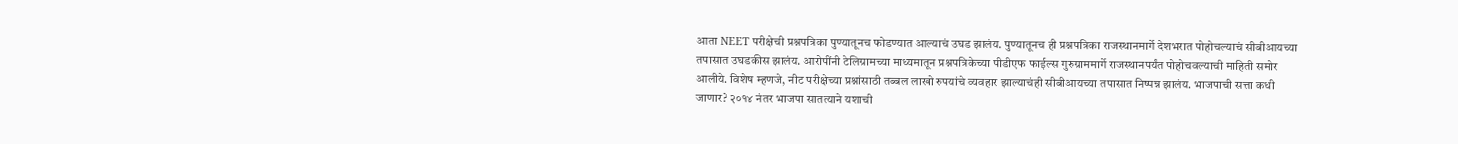आता NEET परीक्षेची प्रश्नपत्रिका पुण्यातूनच फोडण्यात आल्याचं उघड झालंय. पुण्यातूनच ही प्रश्नपत्रिका राजस्थानमार्गे देशभरात पोहोचल्याचं सीबीआयच्या तपासात उघडकीस झालंय. आरोपींनी टेलिग्रामच्या माध्यमातून प्रश्नपत्रिकेच्या पीडीएफ फाईल्स गुरुग्राममार्गे राजस्थानपर्यंत पोहोचवल्याची माहिती समोर आलीये. विशेष म्हणजे, नीट परीक्षेच्या प्रश्नांसाठी तब्बल लाखो रुपयांचे व्यवहार झाल्याचंही सीबीआयच्या तपासात निष्पन्न झालंय. भाजपाची सत्ता कधी जाणार? २०१४ नंतर भाजपा सातत्याने यशाची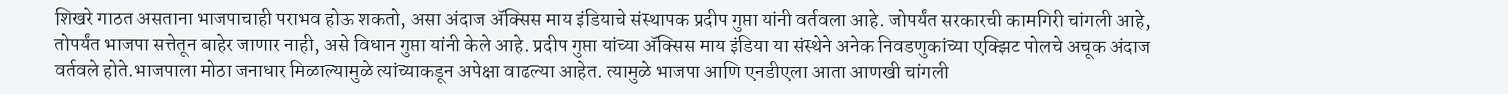शिखरे गाठत असताना भाजपाचाही पराभव होऊ शकतो, असा अंदाज ॲक्सिस माय इंडियाचे संस्थापक प्रदीप गुप्ता यांनी वर्तवला आहे. जोपर्यंत सरकारची कामगिरी चांगली आहे, तोपर्यंत भाजपा सत्तेतून बाहेर जाणार नाही, असे विधान गुप्ता यांनी केले आहे. प्रदीप गुप्ता यांच्या ॲक्सिस माय इंडिया या संस्थेने अनेक निवडणुकांच्या एक्झिट पोलचे अचूक अंदाज वर्तवले होते.भाजपाला मोठा जनाधार मिळाल्यामुळे त्यांच्याकडून अपेक्षा वाढल्या आहेत. त्यामुळे भाजपा आणि एनडीएला आता आणखी चांगली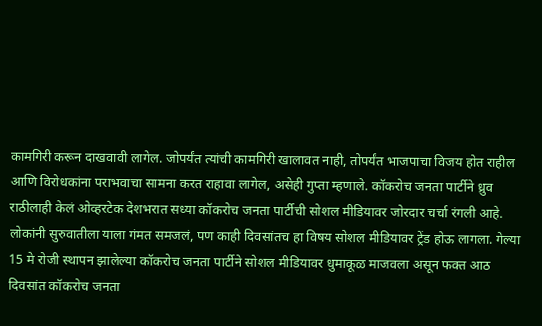कामगिरी करून दाखवावी लागेल. जोपर्यंत त्यांची कामगिरी खालावत नाही, तोपर्यंत भाजपाचा विजय होत राहील आणि विरोधकांना पराभवाचा सामना करत राहावा लागेल, असेही गुप्ता म्हणाले. कॉकरोच जनता पार्टीने ध्रुव राठीलाही केलं ओव्हरटेक देशभरात सध्या कॉकरोच जनता पार्टीची सोशल मीडियावर जोरदार चर्चा रंगली आहे. लोकांनी सुरुवातीला याला गंमत समजलं, पण काही दिवसांतच हा विषय सोशल मीडियावर ट्रेंड होऊ लागला. गेल्या 15 मे रोजी स्थापन झालेल्या कॉकरोच जनता पार्टीने सोशल मीडियावर धुमाकूळ माजवला असून फक्त आठ दिवसांत कॉकरोच जनता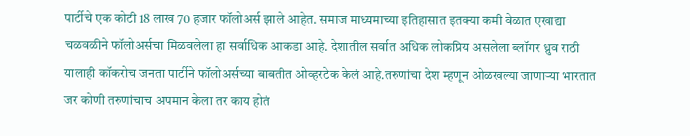पार्टीचे एक कोटी 18 लाख 70 हजार फॉलोअर्स झाले आहेत. समाज माध्यमाच्या इतिहासात इतक्या कमी वेळात एखाद्या चळवळीने फॉलोअर्सचा मिळवलेला हा सर्वाधिक आकडा आहे. देशातील सर्वात अधिक लोकप्रिय असलेला ब्लॉगर ध्रुव राठी यालाही कॉकरोच जनता पार्टीने फॉलोअर्सच्या बाबतीत ओव्हरटेक केलं आहे.तरुणांचा देश म्हणून ओळखल्या जाणाऱ्या भारतात जर कोणी तरुणांचाच अपमान केला तर काय होतं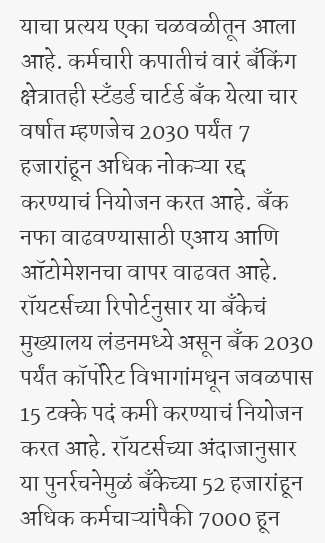याचा प्रत्यय एका चळवळीतून आला आहे. कर्मचारी कपातीचं वारं बँकिंग क्षेत्रातही स्टँडर्ड चार्टर्ड बँक येत्या चार वर्षात म्हणजेच 2030 पर्यंत 7 हजारांहून अधिक नोकऱ्या रद्द करण्याचं नियोजन करत आहे. बँक नफा वाढवण्यासाठी एआय आणि ऑटोमेशनचा वापर वाढवत आहे. रॉयटर्सच्या रिपोर्टनुसार या बँकेचं मुख्यालय लंडनमध्ये असून बँक 2030 पर्यंत कॉर्पोरेट विभागांमधून जवळपास 15 टक्के पदं कमी करण्याचं नियोजन करत आहे. रॉयटर्सच्या अंदाजानुसार या पुनर्रचनेमुळं बँकेच्या 52 हजारांहून अधिक कर्मचाऱ्यांपैकी 7000 हून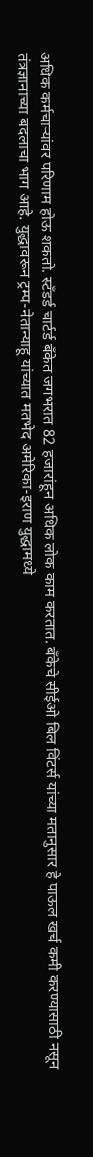अधिक कर्मचाऱ्यांवर परिणाम होऊ शकतो. स्टँडर्ड चार्टर्ड बँकेत जगभरात 82 हजारांहून अधिक लोक काम करतात. बँकेचे सीईओ बिल विंटर्स यांच्या मतानुसार हे पाऊल खर्च कमी करण्यासाठी नसून तंत्रज्ञानाच्या बदलाचा भाग आहे. युद्धावरून ट्रम्प-नेतान्याहू यांच्यात मतभेद अमेरिका-इराण युद्धामध्ये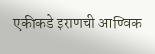एकीकडे इराणची आण्विक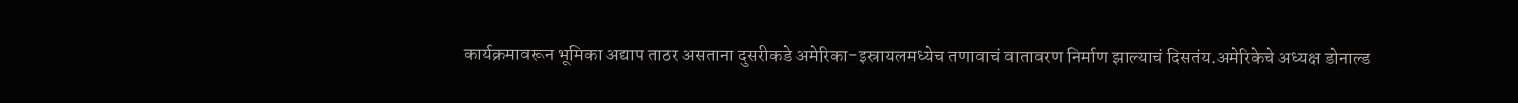कार्यक्रमावरून भूमिका अद्याप ताठर असताना दुसरीकडे अमेरिका-इस्रायलमध्येच तणावाचं वातावरण निर्माण झाल्याचं दिसतंय.अमेरिकेचे अध्यक्ष डोनाल्ड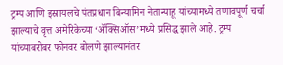ट्रम्प आणि इस्रायलचे पंतप्रधान बिन्यामिन नेतान्याहू यांच्यामध्ये तणावपूर्ण चर्चा झाल्याचे वृत्त अमेरिकेच्या ‘ॲक्सिऑस’मध्ये प्रसिद्ध झाले आहे. ट्रम्प यांच्याबरोबर फोनवर बोलणे झाल्यानंतर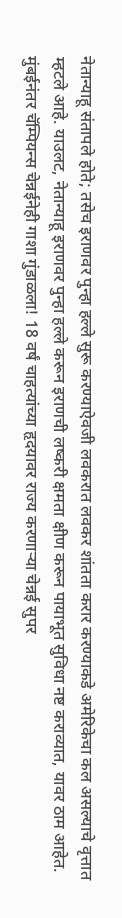नेतान्याहू संतापले होते; तसेच इराणवर पुन्हा हल्ले सुरू करण्याऐवजी लवकरात लवकर शांतता करार करण्याकडे अमेरिकेचा कल असल्याचे वृत्तात म्हटले आहे. याउलट, नेतान्याहू इराणवर पुन्हा हल्ले करून इराणची लष्करी क्षमता क्षीण करून पायाभूत सुविधा नष्ट कराव्यात, यावर ठाम आहेत. मुंबईनंतर चॅम्पियन्स चेन्नईनेही गाशा गुंडाळला! 18 वर्षं चाहत्यांच्या हृदयावर राज्य करणाऱ्या चेन्नई सुपर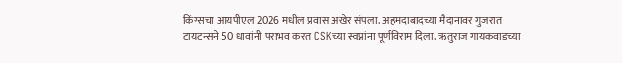किंग्सचा आयपीएल 2026 मधील प्रवास अखेर संपला. अहमदाबादच्या मैदानावर गुजरात टायटन्सने 50 धावांनी पराभव करत CSKच्या स्वप्नांना पूर्णविराम दिला. ऋतुराज गायकवाडच्या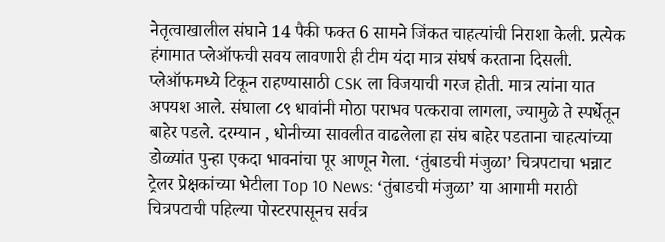नेतृत्वाखालील संघाने 14 पैकी फक्त 6 सामने जिंकत चाहत्यांची निराशा केली. प्रत्येक हंगामात प्लेऑफची सवय लावणारी ही टीम यंदा मात्र संघर्ष करताना दिसली. प्लेऑफमध्ये टिकून राहण्यासाठी CSK ला विजयाची गरज होती. मात्र त्यांना यात अपयश आले. संघाला ८९ धावांनी मोठा पराभव पत्करावा लागला, ज्यामुळे ते स्पर्धेतून बाहेर पडले. दरम्यान , धोनीच्या सावलीत वाढलेला हा संघ बाहेर पडताना चाहत्यांच्या डोळ्यांत पुन्हा एकदा भावनांचा पूर आणून गेला. ‘तुंबाडची मंजुळा’ चित्रपटाचा भन्नाट ट्रेलर प्रेक्षकांच्या भेटीला Top 10 News: ‘तुंबाडची मंजुळा’ या आगामी मराठी चित्रपटाची पहिल्या पोस्टरपासूनच सर्वत्र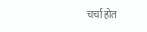चर्चा होत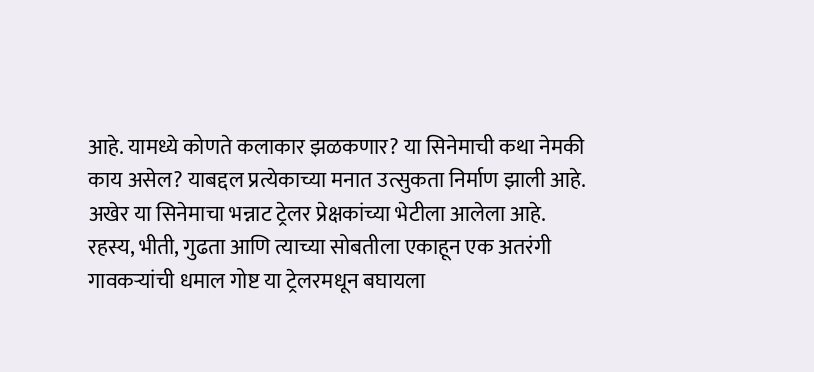आहे. यामध्ये कोणते कलाकार झळकणार? या सिनेमाची कथा नेमकी काय असेल? याबद्दल प्रत्येकाच्या मनात उत्सुकता निर्माण झाली आहे. अखेर या सिनेमाचा भन्नाट ट्रेलर प्रेक्षकांच्या भेटीला आलेला आहे. रहस्य, भीती, गुढता आणि त्याच्या सोबतीला एकाहून एक अतरंगी गावकऱ्यांची धमाल गोष्ट या ट्रेलरमधून बघायला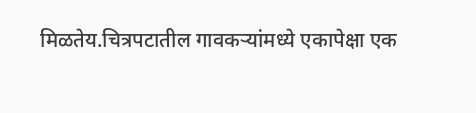मिळतेय.चित्रपटातील गावकऱ्यांमध्ये एकापेक्षा एक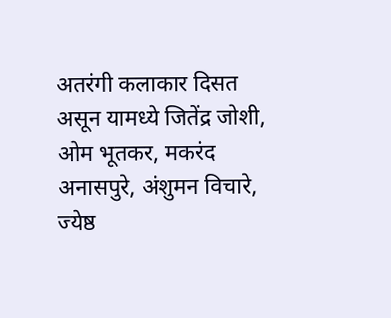अतरंगी कलाकार दिसत असून यामध्ये जितेंद्र जोशी, ओम भूतकर, मकरंद अनासपुरे, अंशुमन विचारे, ज्येष्ठ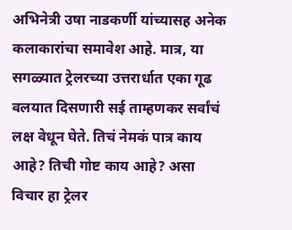अभिनेत्री उषा नाडकर्णी यांच्यासह अनेक कलाकारांचा समावेश आहे. मात्र, या सगळ्यात ट्रेलरच्या उत्तरार्धात एका गूढ वलयात दिसणारी सई ताम्हणकर सर्वांचं लक्ष वेधून घेते. तिचं नेमकं पात्र काय आहे? तिची गोष्ट काय आहे? असा विचार हा ट्रेलर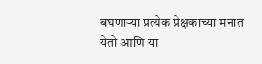बघणाऱ्या प्रत्येक प्रेक्षकाच्या मनात येतो आणि या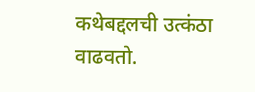कथेबद्दलची उत्कंठा वाढवतो.